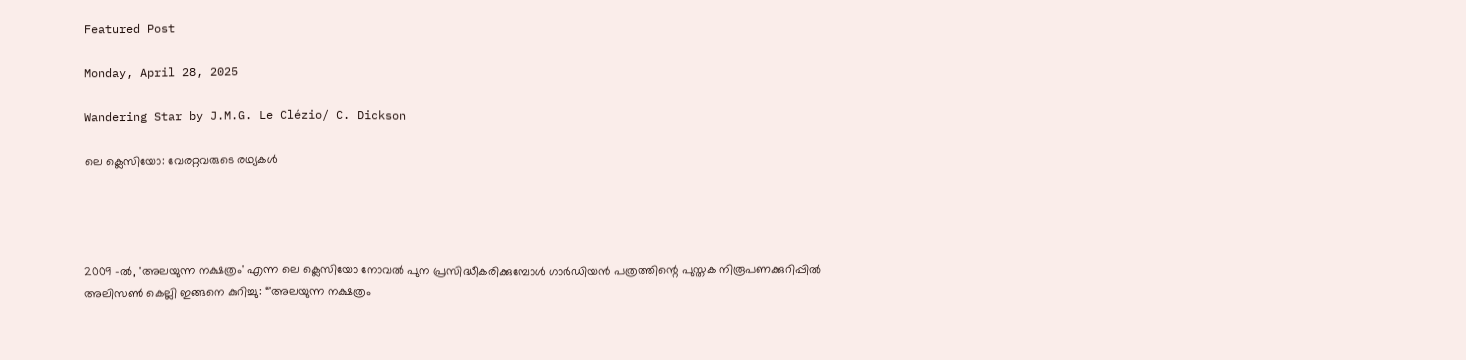Featured Post

Monday, April 28, 2025

Wandering Star by J.M.G. Le Clézio/ C. Dickson

ലെ ക്ലെസിയോ: വേരറ്റവരുടെ രഥ്യകള്‍




2009 -ല്‍, 'അലയുന്ന നക്ഷത്രം' എന്ന ലെ ക്ലെസിയോ നോവല്‍ പുന പ്രസിദ്ധീകരിക്കുമ്പോള്‍ ഗാര്‍ഡിയന്‍ പത്രത്തിന്റെ പുസ്തക നിരൂപണക്കുറിപ്പില്‍ അലിസണ്‍ കെല്ലി ഇങ്ങനെ കുറിച്ചു: “'അലയുന്ന നക്ഷത്രം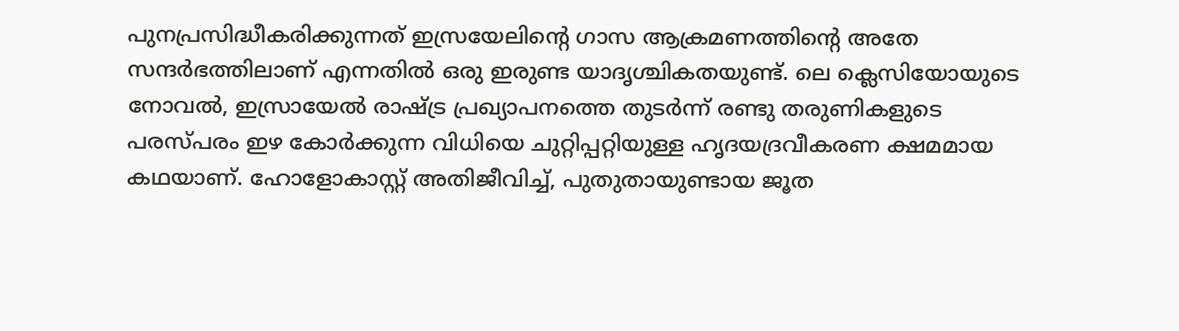പുനപ്രസിദ്ധീകരിക്കുന്നത് ഇസ്രയേലിന്റെ ഗാസ ആക്രമണത്തിന്റെ അതേ സന്ദര്‍ഭത്തിലാണ് എന്നതില്‍ ഒരു ഇരുണ്ട യാദൃശ്ചികതയുണ്ട്. ലെ ക്ലെസിയോയുടെ നോവല്‍, ഇസ്രായേല്‍ രാഷ്ട്ര പ്രഖ്യാപനത്തെ തുടര്‍ന്ന് രണ്ടു തരുണികളുടെ പരസ്പരം ഇഴ കോര്‍ക്കുന്ന വിധിയെ ചുറ്റിപ്പറ്റിയുള്ള ഹൃദയദ്രവീകരണ ക്ഷമമായ കഥയാണ്‌. ഹോളോകാസ്റ്റ്‌ അതിജീവിച്ച്, പുതുതായുണ്ടായ ജൂത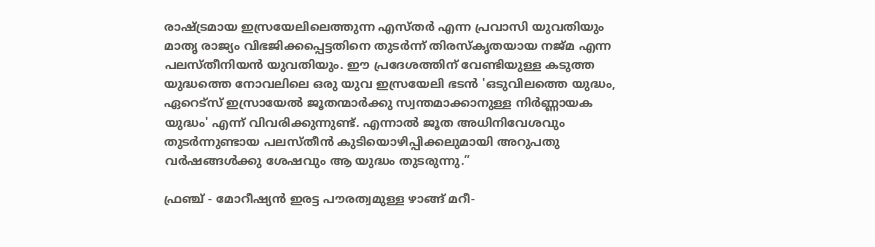രാഷ്ട്രമായ ഇസ്രയേലിലെത്തുന്ന എസ്തര്‍ എന്ന പ്രവാസി യുവതിയും മാതൃ രാജ്യം വിഭജിക്കപ്പെട്ടതിനെ തുടര്‍ന്ന് തിരസ്കൃതയായ നജ്മ എന്ന പലസ്തീനിയന്‍ യുവതിയും. ഈ പ്രദേശത്തിന് വേണ്ടിയുള്ള കടുത്ത യുദ്ധത്തെ നോവലിലെ ഒരു യുവ ഇസ്രയേലി ഭടന്‍ 'ഒടുവിലത്തെ യുദ്ധം, ഏറെട്സ് ഇസ്രായേല്‍ ജൂതന്മാര്‍ക്കു സ്വന്തമാക്കാനുള്ള നിര്‍ണ്ണായക യുദ്ധം' എന്ന് വിവരിക്കുന്നുണ്ട്. എന്നാല്‍ ജൂത അധിനിവേശവും തുടര്‍ന്നുണ്ടായ പലസ്തീന്‍ കുടിയൊഴിപ്പിക്കലുമായി അറുപതു വര്‍ഷങ്ങള്‍ക്കു ശേഷവും ആ യുദ്ധം തുടരുന്നു.”

ഫ്രഞ്ച് - മോറീഷ്യന്‍ ഇരട്ട പൗരത്വമുള്ള ഴാങ്ങ് മറീ-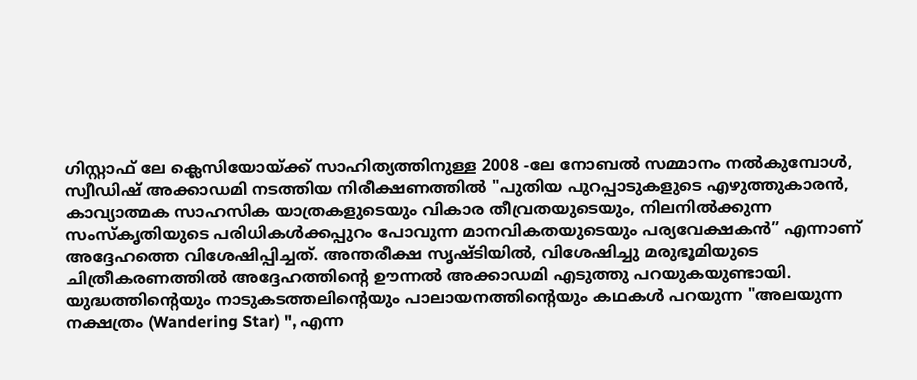ഗിസ്റ്റാഫ് ലേ ക്ലെസിയോയ്ക്ക് സാഹിത്യത്തിനുള്ള 2008 -ലേ നോബല്‍ സമ്മാനം നല്‍കുമ്പോള്‍, സ്വീഡിഷ് അക്കാഡമി നടത്തിയ നിരീക്ഷണത്തില്‍ "പുതിയ പുറപ്പാടുകളുടെ എഴുത്തുകാരന്‍, കാവ്യാത്മക സാഹസിക യാത്രകളുടെയും വികാര തീവ്രതയുടെയും, നിലനില്‍ക്കുന്ന സംസ്കൃതിയുടെ പരിധികള്‍ക്കപ്പുറം പോവുന്ന മാനവികതയുടെയും പര്യവേക്ഷകന്‍” എന്നാണ് അദ്ദേഹത്തെ വിശേഷിപ്പിച്ചത്‌. അന്തരീക്ഷ സൃഷ്ടിയില്‍, വിശേഷിച്ചു മരുഭൂമിയുടെ ചിത്രീകരണത്തില്‍ അദ്ദേഹത്തിന്റെ ഊന്നല്‍ അക്കാഡമി എടുത്തു പറയുകയുണ്ടായി. യുദ്ധത്തിന്റെയും നാടുകടത്തലിന്റെയും പാലായനത്തിന്റെയും കഥകള്‍ പറയുന്ന "അലയുന്ന നക്ഷത്രം (Wandering Star) ", എന്ന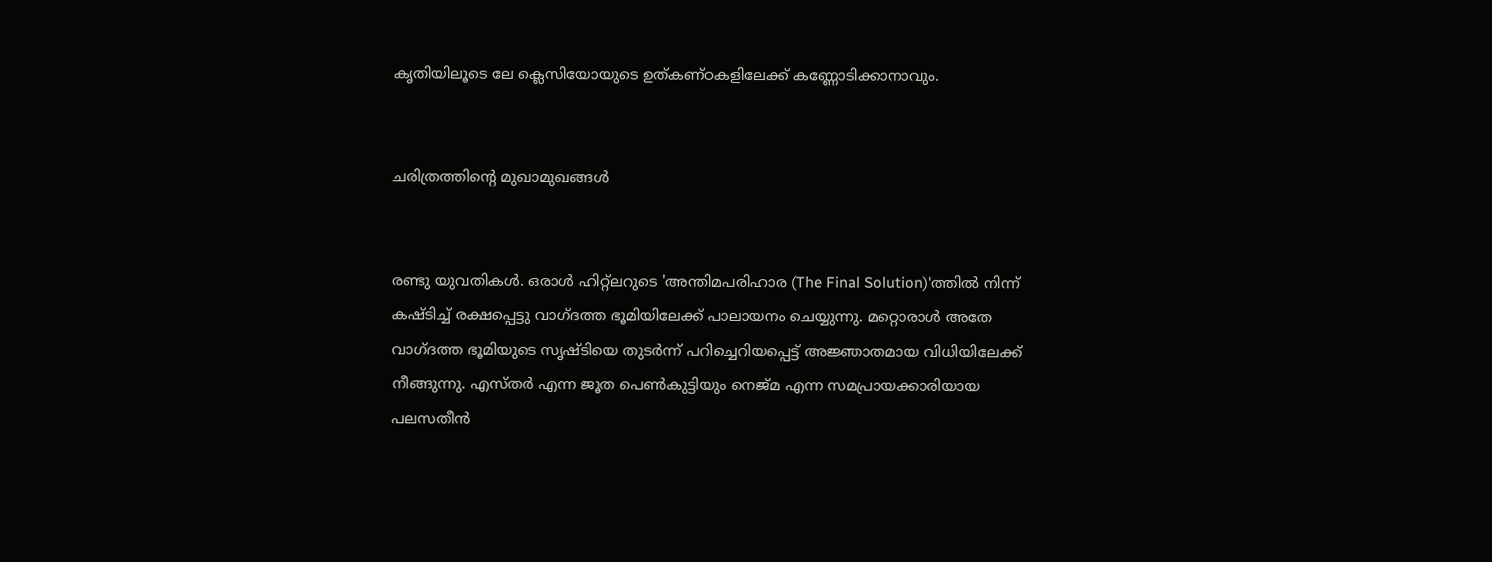കൃതിയിലൂടെ ലേ ക്ലെസിയോയുടെ ഉത്കണ്ഠകളിലേക്ക് കണ്ണോടിക്കാനാവും.


ചരിത്രത്തിന്റെ മുഖാമുഖങ്ങള്‍


രണ്ടു യുവതികള്‍. ഒരാള്‍ ഹിറ്റ്‌ലറുടെ 'അന്തിമപരിഹാര (The Final Solution)'ത്തില്‍ നിന്ന് കഷ്ടിച്ച് രക്ഷപ്പെട്ടു വാഗ്ദത്ത ഭൂമിയിലേക്ക്‌ പാലായനം ചെയ്യുന്നു. മറ്റൊരാള്‍ അതേ വാഗ്ദത്ത ഭൂമിയുടെ സൃഷ്ടിയെ തുടര്‍ന്ന് പറിച്ചെറിയപ്പെട്ട് അജ്ഞാതമായ വിധിയിലേക്ക് നീങ്ങുന്നു. എസ്തര്‍ എന്ന ജൂത പെണ്‍കുട്ടിയും നെജ്മ എന്ന സമപ്രായക്കാരിയായ പലസതീന്‍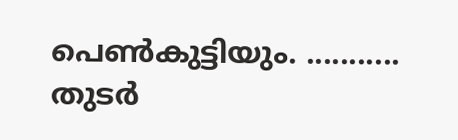പെണ്‍കുട്ടിയും. ...........
തുടര്‍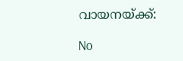വായനയ്ക്ക്:

No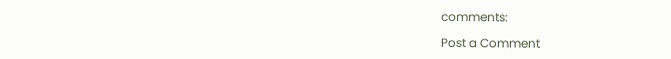comments:

Post a Comment